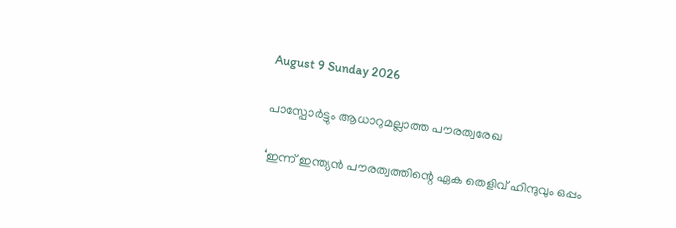August 9 Sunday 2026

പാസ്പോർട്ടും ആധാറുമല്ലാത്ത പൗരത്വരേഖ

‘ഇന്ന് ഇന്ത്യൻ പൗരത്വത്തിന്റെ ഏക തെളിവ് ഹിന്ദുവും ഒപ്പം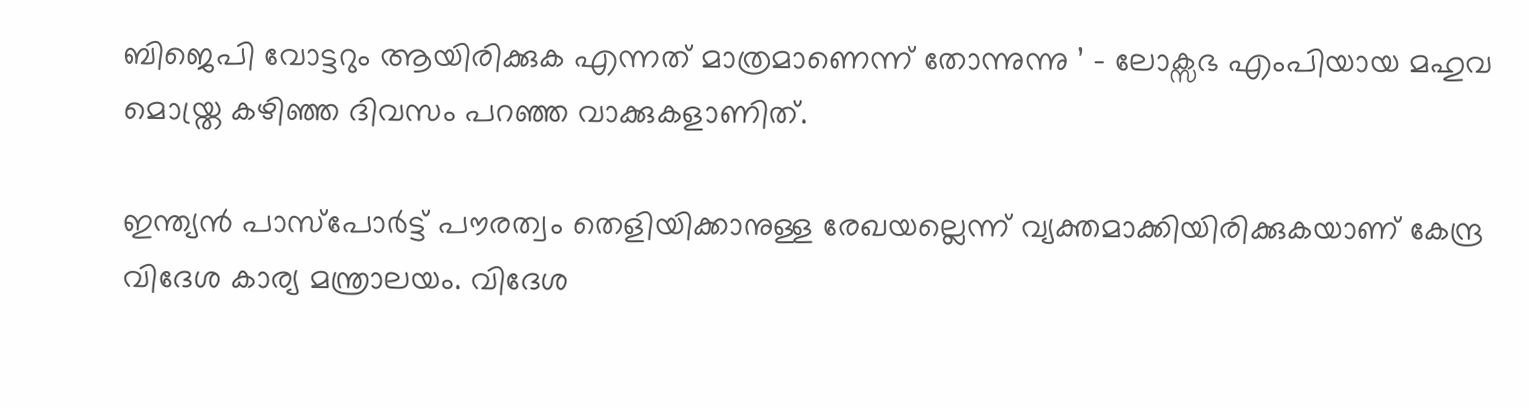ബിജെപി വോട്ടറും ആയിരിക്കുക എന്നത് മാത്രമാണെന്ന് തോന്നുന്നു ’ – ലോക്സഭ എംപിയായ മഹുവ മൊയ്ത്ര കഴിഞ്ഞ ദിവസം പറഞ്ഞ വാക്കുകളാണിത്.

ഇന്ത്യൻ പാസ്പോർട്ട്‌ പൗരത്വം തെളിയിക്കാനുള്ള രേഖയല്ലെന്ന് വ്യക്തമാക്കിയിരിക്കുകയാണ് കേന്ദ്ര വിദേശ കാര്യ മന്ത്രാലയം. വിദേശ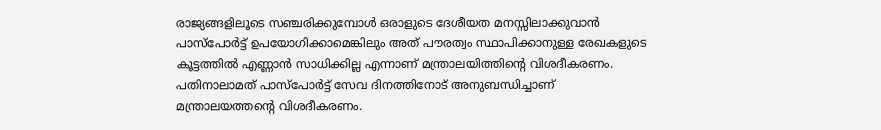രാജ്യങ്ങളിലൂടെ സഞ്ചരിക്കുമ്പോൾ ഒരാളുടെ ദേശീയത മനസ്സിലാക്കുവാൻ പാസ്പോർട്ട്‌ ഉപയോഗിക്കാമെങ്കിലും അത് പൗരത്വം സ്ഥാപിക്കാനുള്ള രേഖകളുടെ കൂട്ടത്തിൽ എണ്ണാൻ സാധിക്കില്ല എന്നാണ് മന്ത്രാലയിത്തിന്റെ വിശദീകരണം. പതിനാലാമത് പാസ്പോർട്ട്‌ സേവ ദിനത്തിനോട് അനുബന്ധിച്ചാണ് മന്ത്രാലയത്തന്റെ വിശദീകരണം.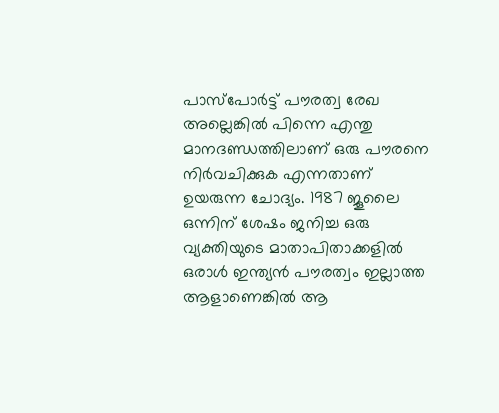പാസ്പോർട്ട് പൗരത്വ രേഖ അല്ലെങ്കിൽ പിന്നെ എന്തു മാനദണ്ഡത്തിലാണ് ഒരു പൗരനെ നിർവചിക്കുക എന്നതാണ് ഉയരുന്ന ചോദ്യം. 1987 ജൂലൈ ഒന്നിന് ശേഷം ജനിച്ച ഒരു വ്യക്തിയുടെ മാതാപിതാക്കളിൽ ഒരാൾ ഇന്ത്യൻ പൗരത്വം ഇല്ലാത്ത ആളാണെങ്കിൽ ആ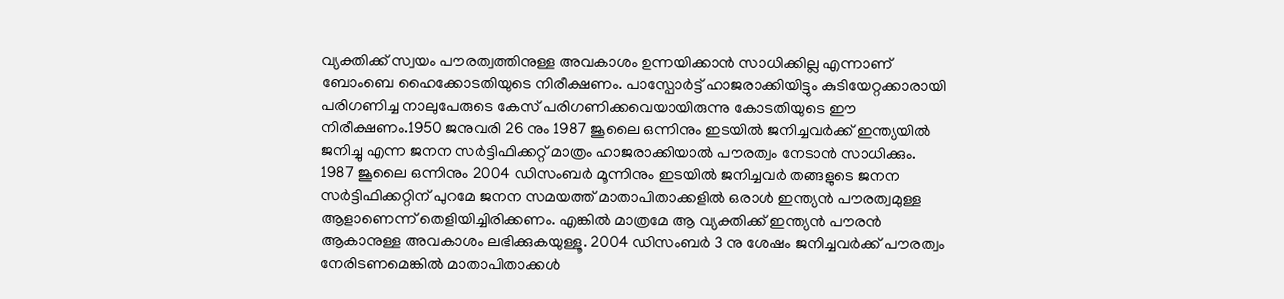വ്യക്തിക്ക് സ്വയം പൗരത്വത്തിനുള്ള അവകാശം ഉന്നയിക്കാൻ സാധിക്കില്ല എന്നാണ് ബോംബെ ഹൈക്കോടതിയുടെ നിരീക്ഷണം. പാസ്പോർട്ട് ഹാജരാക്കിയിട്ടും കുടിയേറ്റക്കാരായി പരിഗണിച്ച നാലുപേരുടെ കേസ് പരിഗണിക്കവെയായിരുന്നു കോടതിയുടെ ഈ നിരീക്ഷണം.1950 ജനുവരി 26 നും 1987 ജൂലൈ ഒന്നിനും ഇടയിൽ ജനിച്ചവർക്ക് ഇന്ത്യയിൽ ജനിച്ചു എന്ന ജനന സർട്ടിഫിക്കറ്റ് മാത്രം ഹാജരാക്കിയാൽ പൗരത്വം നേടാൻ സാധിക്കും. 1987 ജൂലൈ ഒന്നിനും 2004 ഡിസംബർ മൂന്നിനും ഇടയിൽ ജനിച്ചവർ തങ്ങളുടെ ജനന സർട്ടിഫിക്കറ്റിന് പുറമേ ജനന സമയത്ത് മാതാപിതാക്കളിൽ ഒരാൾ ഇന്ത്യൻ പൗരത്വമുള്ള ആളാണെന്ന് തെളിയിച്ചിരിക്കണം. എങ്കിൽ മാത്രമേ ആ വ്യക്തിക്ക് ഇന്ത്യൻ പൗരൻ ആകാനുള്ള അവകാശം ലഭിക്കുകയുള്ളൂ. 2004 ഡിസംബർ 3 നു ശേഷം ജനിച്ചവർക്ക് പൗരത്വം നേരിടണമെങ്കിൽ മാതാപിതാക്കൾ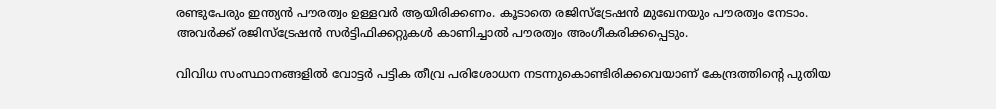രണ്ടുപേരും ഇന്ത്യൻ പൗരത്വം ഉള്ളവർ ആയിരിക്കണം. കൂടാതെ രജിസ്ട്രേഷൻ മുഖേനയും പൗരത്വം നേടാം. അവർക്ക് രജിസ്ട്രേഷൻ സർട്ടിഫിക്കറ്റുകൾ കാണിച്ചാൽ പൗരത്വം അംഗീകരിക്കപ്പെടും.

വിവിധ സംസ്ഥാനങ്ങളിൽ വോട്ടർ പട്ടിക തീവ്ര പരിശോധന നടന്നുകൊണ്ടിരിക്കവെയാണ് കേന്ദ്രത്തിന്റെ പുതിയ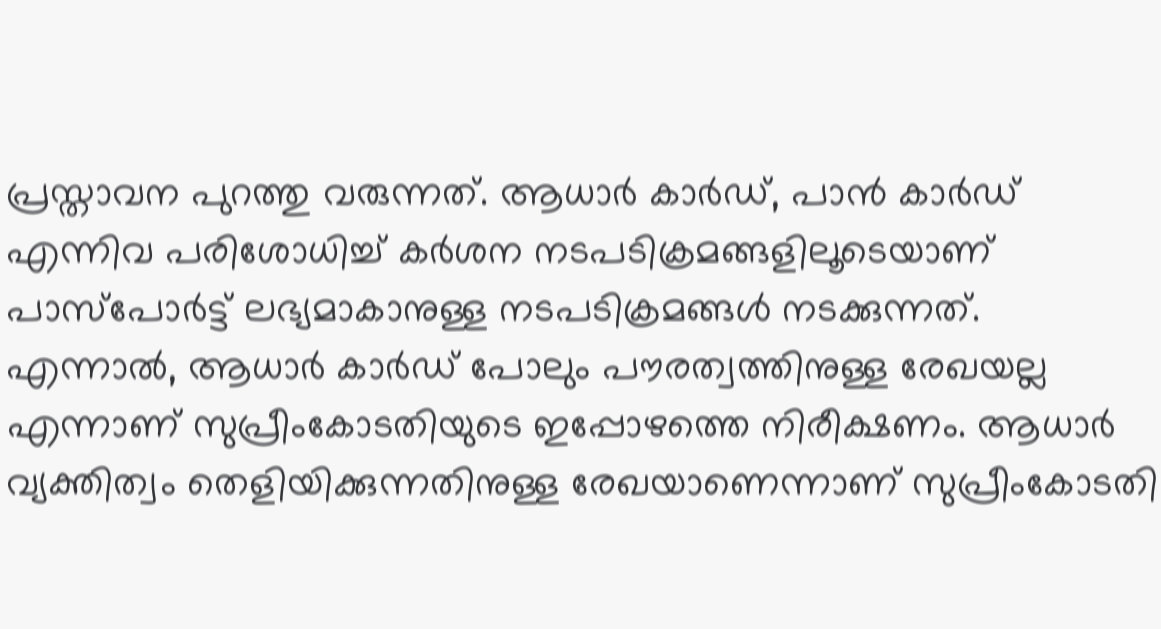പ്രസ്താവന പുറത്തു വരുന്നത്. ആധാർ കാർഡ്, പാൻ കാർഡ് എന്നിവ പരിശോധിച്ച് കർശന നടപടിക്രമങ്ങളിലൂടെയാണ് പാസ്പോർട്ട് ലഭ്യമാകാനുള്ള നടപടിക്രമങ്ങൾ നടക്കുന്നത്. എന്നാൽ, ആധാർ കാർഡ് പോലും പൗരത്വത്തിനുള്ള രേഖയല്ല എന്നാണ് സുപ്രീംകോടതിയുടെ ഇപ്പോഴത്തെ നിരീക്ഷണം. ആധാർ വ്യക്തിത്വം തെളിയിക്കുന്നതിനുള്ള രേഖയാണെന്നാണ് സുപ്രീംകോടതി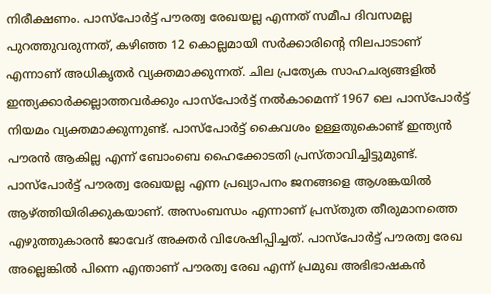നിരീക്ഷണം. പാസ്പോർട്ട്‌ പൗരത്വ രേഖയല്ല എന്നത് സമീപ ദിവസമല്ല പുറത്തുവരുന്നത്, കഴിഞ്ഞ 12 കൊല്ലമായി സർക്കാരിന്റെ നിലപാടാണ് എന്നാണ് അധികൃതർ വ്യക്തമാക്കുന്നത്. ചില പ്രത്യേക സാഹചര്യങ്ങളിൽ ഇന്ത്യക്കാർക്കല്ലാത്തവർക്കും പാസ്പോർട്ട് നൽകാമെന്ന് 1967 ലെ പാസ്പോർട്ട് നിയമം വ്യക്തമാക്കുന്നുണ്ട്. പാസ്പോർട്ട് കൈവശം ഉള്ളതുകൊണ്ട് ഇന്ത്യൻ പൗരൻ ആകില്ല എന്ന് ബോംബെ ഹൈക്കോടതി പ്രസ്താവിച്ചിട്ടുമുണ്ട്. പാസ്പോർട്ട് പൗരത്വ രേഖയല്ല എന്ന പ്രഖ്യാപനം ജനങ്ങളെ ആശങ്കയിൽ ആഴ്ത്തിയിരിക്കുകയാണ്. അസംബന്ധം എന്നാണ് പ്രസ്തുത തീരുമാനത്തെ എഴുത്തുകാരൻ ജാവേദ് അക്തർ വിശേഷിപ്പിച്ചത്. പാസ്പോർട്ട് പൗരത്വ രേഖ അല്ലെങ്കിൽ പിന്നെ എന്താണ് പൗരത്വ രേഖ എന്ന് പ്രമുഖ അഭിഭാഷകൻ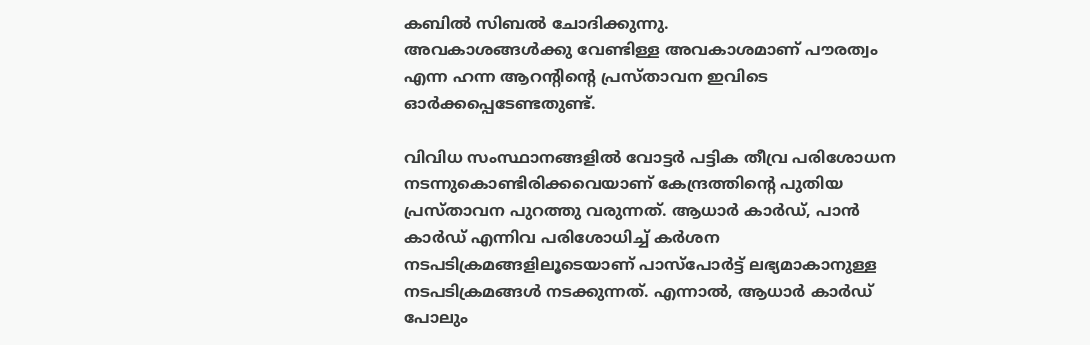കബിൽ സിബൽ ചോദിക്കുന്നു.
അവകാശങ്ങൾക്കു വേണ്ടിള്ള അവകാശമാണ് പൗരത്വം എന്ന ഹന്ന ആറന്റിന്റെ പ്രസ്താവന ഇവിടെ ഓർക്കപ്പെടേണ്ടതുണ്ട്.

വിവിധ സംസ്ഥാനങ്ങളിൽ വോട്ടർ പട്ടിക തീവ്ര പരിശോധന നടന്നുകൊണ്ടിരിക്കവെയാണ് കേന്ദ്രത്തിന്റെ പുതിയ പ്രസ്താവന പുറത്തു വരുന്നത്. ആധാർ കാർഡ്, പാൻ കാർഡ് എന്നിവ പരിശോധിച്ച് കർശന നടപടിക്രമങ്ങളിലൂടെയാണ് പാസ്പോർട്ട് ലഭ്യമാകാനുള്ള നടപടിക്രമങ്ങൾ നടക്കുന്നത്. എന്നാൽ, ആധാർ കാർഡ് പോലും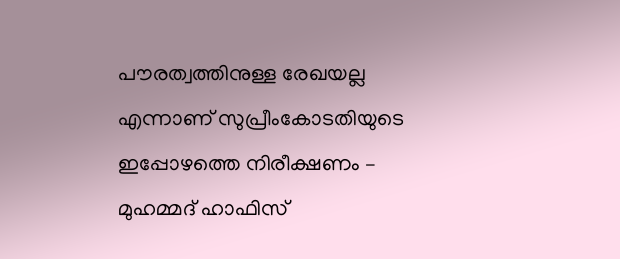പൗരത്വത്തിനുള്ള രേഖയല്ല എന്നാണ് സുപ്രീംകോടതിയുടെ ഇപ്പോഴത്തെ നിരീക്ഷണം – മുഹമ്മദ് ഹാഫിസ്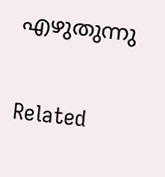എഴുതുന്നു

Related